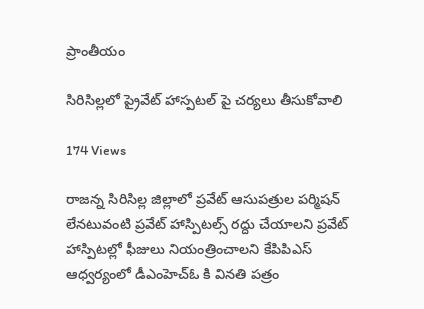ప్రాంతీయం

సిరిసిల్లలో ప్రైవేట్ హాస్పటల్ పై చర్యలు తీసుకోవాలి

174 Views

రాజన్న సిరిసిల్ల జిల్లాలో ప్రవేట్ ఆసుపత్రుల పర్మిషన్ లేనటువంటి ప్రవేట్ హాస్పిటల్స్ రద్దు చేయాలని ప్రవేట్ హాస్పిటల్లో ఫీజులు నియంత్రించాలని కేపిపిఎస్ ఆధ్వర్యంలో డీఎంహెచ్ఓ కి వినతి పత్రం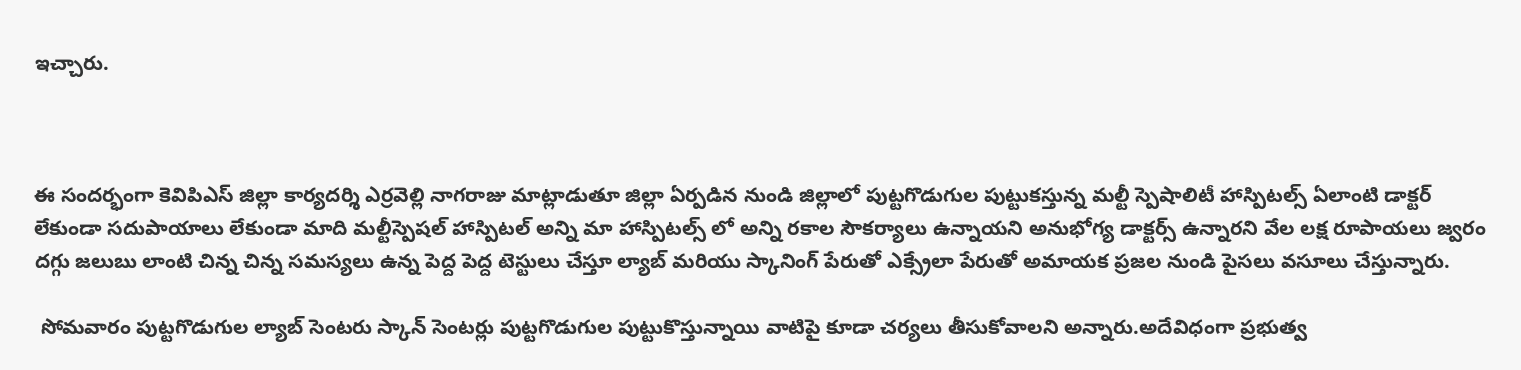ఇచ్చారు.



ఈ సందర్భంగా కెవిపిఎస్ జిల్లా కార్యదర్శి ఎర్రవెల్లి నాగరాజు మాట్లాడుతూ జిల్లా ఏర్పడిన నుండి జిల్లాలో పుట్టగొడుగుల పుట్టుకస్తున్న మల్టీ స్పెషాలిటీ హాస్పిటల్స్ ఏలాంటి డాక్టర్ లేకుండా సదుపాయాలు లేకుండా మాది మల్టీస్పెషల్ హాస్పిటల్ అన్ని మా హాస్పిటల్స్ లో అన్ని రకాల సౌకర్యాలు ఉన్నాయని అనుభోగ్య డాక్టర్స్ ఉన్నారని వేల లక్ష రూపాయలు జ్వరం దగ్గు జలుబు లాంటి చిన్న చిన్న సమస్యలు ఉన్న పెద్ద పెద్ద టెస్టులు చేస్తూ ల్యాబ్ మరియు స్కానింగ్ పేరుతో ఎక్స్రేలా పేరుతో అమాయక ప్రజల నుండి పైసలు వసూలు చేస్తున్నారు.

 సోమవారం పుట్టగొడుగుల ల్యాబ్ సెంటరు స్కాన్ సెంటర్లు పుట్టగొడుగుల పుట్టుకొస్తున్నాయి వాటిపై కూడా చర్యలు తీసుకోవాలని అన్నారు.అదేవిధంగా ప్రభుత్వ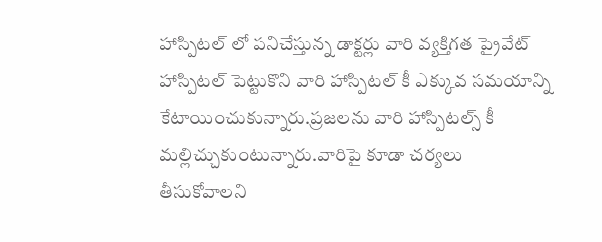హాస్పిటల్ లో పనిచేస్తున్న డాక్టర్లు వారి వ్యక్తిగత ప్రైవేట్ హాస్పిటల్ పెట్టుకొని వారి హాస్పిటల్ కీ ఎక్కువ సమయాన్ని కేటాయించుకున్నారు.ప్రజలను వారి హాస్పిటల్స్ కీ మల్లిచ్చుకుంటున్నారు.వారిపై కూడా చర్యలు తీసుకోవాలని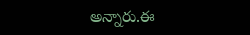అన్నారు.ఈ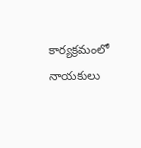కార్యక్రమంలో నాయకులు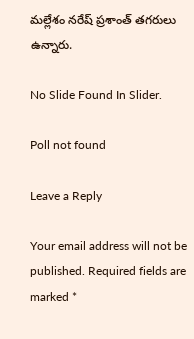మల్లేశం నరేష్ ప్రశాంత్ తగరులు ఉన్నారు.

No Slide Found In Slider.

Poll not found

Leave a Reply

Your email address will not be published. Required fields are marked *